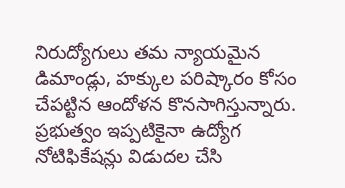నిరుద్యోగులు తమ న్యాయమైన డిమాండ్లు, హక్కుల పరిష్కారం కోసం చేపట్టిన ఆందోళన కొనసాగిస్తున్నారు. ప్రభుత్వం ఇప్పటికైనా ఉద్యోగ నోటిఫికేషన్లు విడుదల చేసి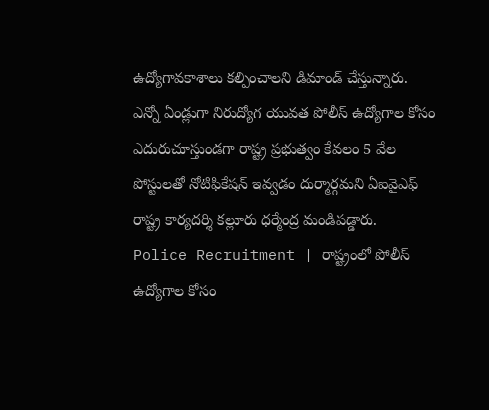ఉద్యోగావకాశాలు కల్పించాలని డిమాండ్ చేస్తున్నారు.
ఎన్నో ఏండ్లుగా నిరుద్యోగ యువత పోలీస్ ఉద్యోగాల కోసం ఎదురుచూస్తుండగా రాష్ట్ర ప్రభుత్వం కేవలం 5 వేల పోస్టులతో నోటిఫికేషన్ ఇవ్వడం దుర్మార్గమని ఏఐవైఎఫ్ రాష్ట్ర కార్యదర్శి కల్లూరు ధర్మేంద్ర మండిపడ్డారు.
Police Recruitment | రాష్ట్రంలో పోలీస్ ఉద్యోగాల కోసం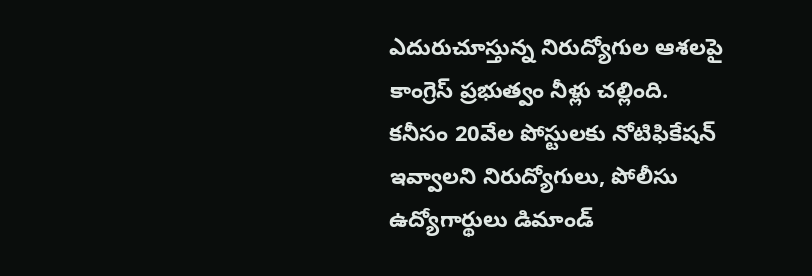ఎదురుచూస్తున్న నిరుద్యోగుల ఆశలపై కాంగ్రెస్ ప్రభుత్వం నీళ్లు చల్లింది. కనీసం 20వేల పోస్టులకు నోటిఫికేషన్ ఇవ్వాలని నిరుద్యోగులు, పోలీసు ఉద్యోగార్థులు డిమాండ్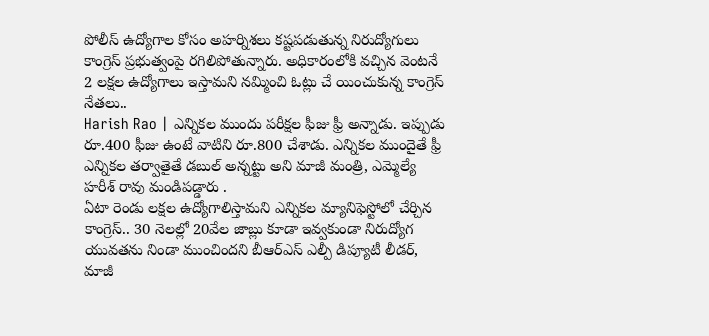పోలీస్ ఉద్యోగాల కోసం అహర్నిశలు కష్టపడుతున్న నిరుద్యోగులు కాంగ్రెస్ ప్రభుత్వంపై రగిలిపోతున్నారు. అధికారంలోకి వచ్చిన వెంటనే 2 లక్షల ఉద్యోగాలు ఇస్తామని నమ్మించి ఓట్లు చే యించుకున్న కాంగ్రెస్ నేతలు..
Harish Rao | ఎన్నికల ముందు పరీక్షల ఫీజు ఫ్రీ అన్నాడు. ఇప్పుడు రూ.400 ఫీజు ఉంటే వాటిని రూ.800 చేశాడు. ఎన్నికల ముందైతే ఫ్రీ ఎన్నికల తర్వాతైతే డబుల్ అన్నట్టు అని మాజీ మంత్రి, ఎమ్మెల్యే హరీశ్ రావు మండిపడ్డారు .
ఏటా రెండు లక్షల ఉద్యోగాలిస్తామని ఎన్నికల మ్యానిఫెస్టోలో చేర్చిన కాంగ్రెస్.. 30 నెలల్లో 20వేల జాబ్లు కూడా ఇవ్వకుండా నిరుద్యోగ యువతను నిండా ముంచిందని బీఆర్ఎస్ ఎల్పీ డిప్యూటీ లీడర్, మాజీ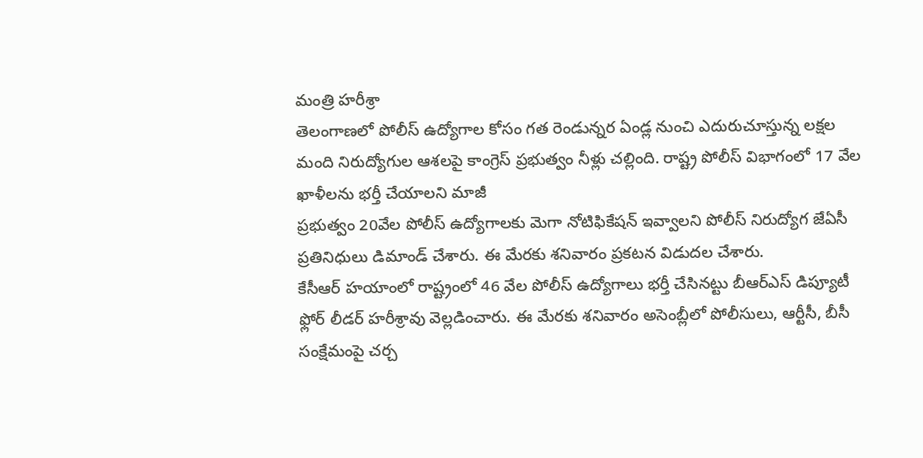మంత్రి హరీశ్రా
తెలంగాణలో పోలీస్ ఉద్యోగాల కోసం గత రెండున్నర ఏండ్ల నుంచి ఎదురుచూస్తున్న లక్షల మంది నిరుద్యోగుల ఆశలపై కాంగ్రెస్ ప్రభుత్వం నీళ్లు చల్లింది. రాష్ట్ర పోలీస్ విభాగంలో 17 వేల ఖాళీలను భర్తీ చేయాలని మాజీ
ప్రభుత్వం 20వేల పోలీస్ ఉద్యోగాలకు మెగా నోటిఫికేషన్ ఇవ్వాలని పోలీస్ నిరుద్యోగ జేఏసీ ప్రతినిధులు డిమాండ్ చేశారు. ఈ మేరకు శనివారం ప్రకటన విడుదల చేశారు.
కేసీఆర్ హయాంలో రాష్ట్రంలో 46 వేల పోలీస్ ఉద్యోగాలు భర్తీ చేసినట్టు బీఆర్ఎస్ డిప్యూటీ ఫ్లోర్ లీడర్ హరీశ్రావు వెల్లడించారు. ఈ మేరకు శనివారం అసెంబ్లీలో పోలీసులు, ఆర్టీసీ, బీసీ సంక్షేమంపై చర్చ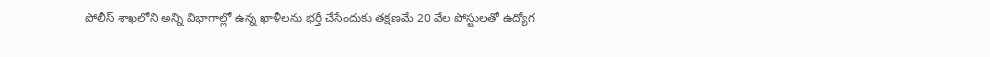పోలీస్ శాఖలోని అన్ని విభాగాల్లో ఉన్న ఖాళీలను భర్తీ చేసేందుకు తక్షణమే 20 వేల పోస్టులతో ఉద్యోగ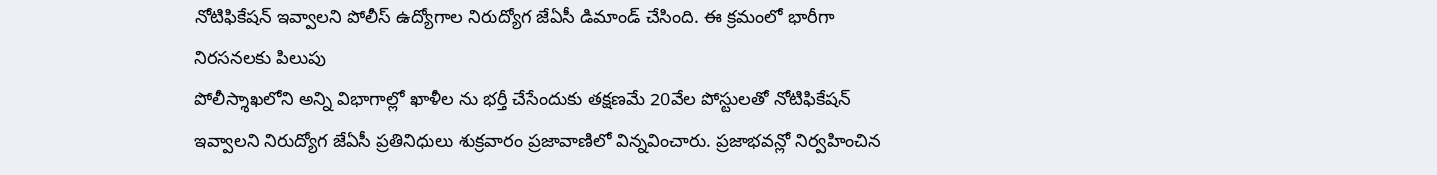నోటిఫికేషన్ ఇవ్వాలని పోలీస్ ఉద్యోగాల నిరుద్యోగ జేఏసీ డిమాండ్ చేసింది. ఈ క్రమంలో భారీగా నిరసనలకు పిలుపు
పోలీస్శాఖలోని అన్ని విభాగాల్లో ఖాళీల ను భర్తీ చేసేందుకు తక్షణమే 20వేల పోస్టులతో నోటిఫికేషన్ ఇవ్వాలని నిరుద్యోగ జేఏసీ ప్రతినిధులు శుక్రవారం ప్రజావాణిలో విన్నవించారు. ప్రజాభవన్లో నిర్వహించిన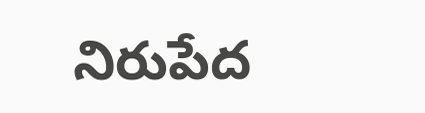నిరుపేద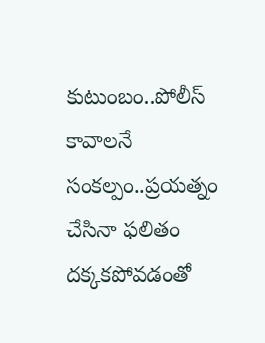కుటుంబం..పోలీస్ కావాలనే సంకల్పం..ప్రయత్నం చేసినా ఫలితం దక్కకపోవడంతో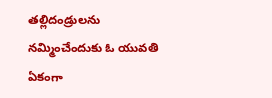తల్లిదండ్రులను నమ్మించేందుకు ఓ యువతి ఏకంగా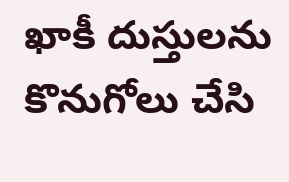ఖాకీ దుస్తులను కొనుగోలు చేసి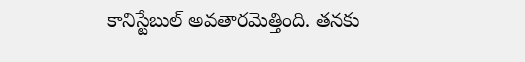కానిస్టేబుల్ అవతారమెత్తింది. తనకు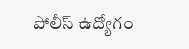పోలీస్ ఉద్యోగం